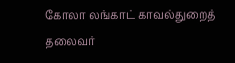கோலா லங்காட் காவல்துறைத் தலைவர்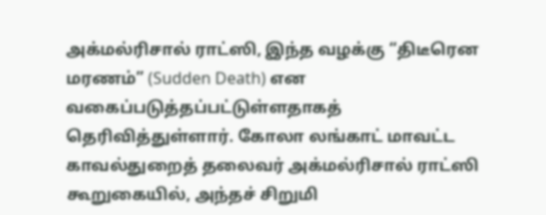அக்மல்ரிசால் ராட்ஸி, இந்த வழக்கு “திடீரென மரணம்” (Sudden Death) என வகைப்படுத்தப்பட்டுள்ளதாகத் தெரிவித்துள்ளார். கோலா லங்காட் மாவட்ட காவல்துறைத் தலைவர் அக்மல்ரிசால் ராட்ஸி கூறுகையில், அந்தச் சிறுமி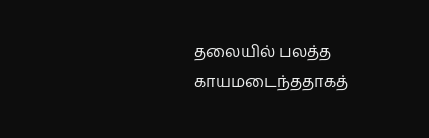தலையில் பலத்த காயமடைந்ததாகத்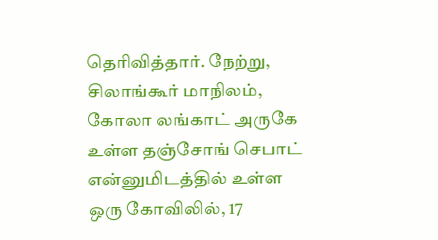தெரிவித்தார். நேற்று, சிலாங்கூர் மாநிலம், கோலா லங்காட் அருகே உள்ள தஞ்சோங் செபாட் என்னுமிடத்தில் உள்ள ஒரு கோவிலில், 17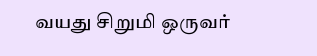வயது சிறுமி ஒருவர்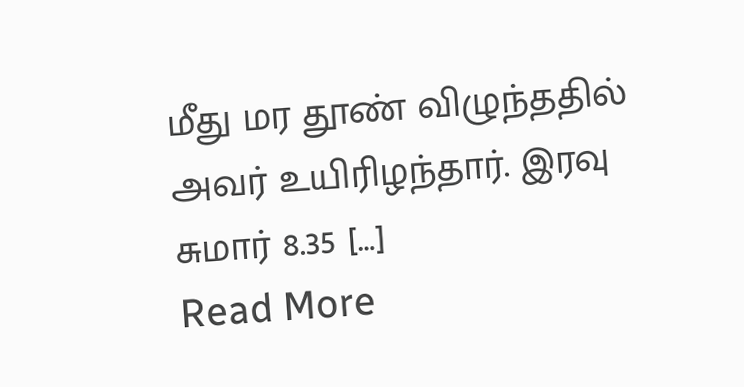மீது மர தூண் விழுந்ததில் அவர் உயிரிழந்தார். இரவு சுமார் 8.35 […]
Read More